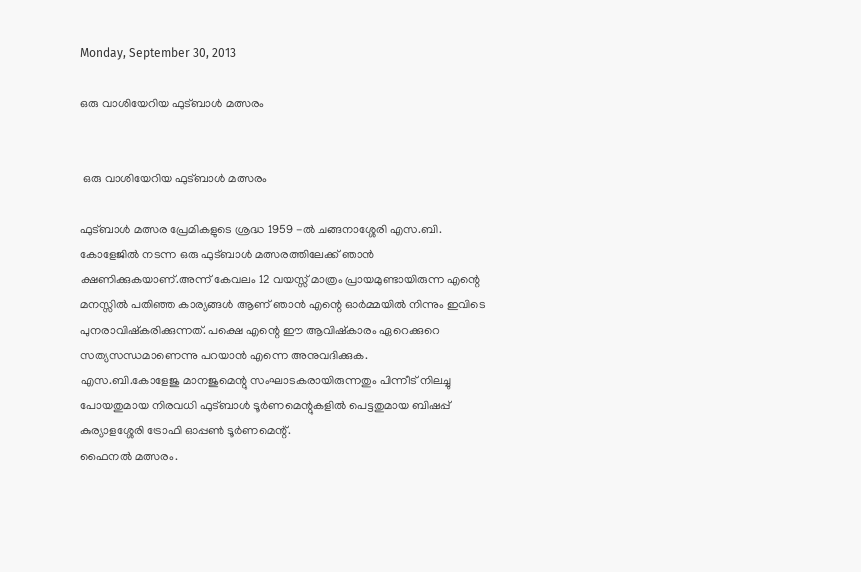Monday, September 30, 2013

ഒരു വാശിയേറിയ ഫുട്ബാൾ മത്സരം


 ഒരു വാശിയേറിയ ഫുട്ബാൾ മത്സരം

ഫുട്ബാൾ മത്സര പ്രേമികളുടെ ശ്രദ്ധ 1959 -ൽ ചങ്ങനാശ്ശേരി എസ.ബി. കോളേജിൽ നടന്ന ഒരു ഫുട്ബാൾ മത്സരത്തിലേക്ക് ഞാൻ ക്ഷണിക്കുകയാണ്.അന്ന് കേവലം 12 വയസ്സ് മാത്രം പ്രായമുണ്ടായിരുന്ന എന്റെ മനസ്സിൽ പതിഞ്ഞ കാര്യങ്ങൾ ആണ് ഞാൻ എന്റെ ഓർമ്മയിൽ നിന്നും ഇവിടെ പുനരാവിഷ്കരിക്കുന്നത്. പക്ഷെ എന്റെ ഈ ആവിഷ്കാരം ഏറെക്കുറെ സത്യസന്ധമാണെന്നു പറയാൻ എന്നെ അനുവദിക്കുക.
എസ.ബി.കോളേജു മാനജുമെന്റു സംഘാടകരായിരുന്നതും പിന്നീട് നിലച്ചു പോയതുമായ നിരവധി ഫുട്ബാൾ ടൂർണമെന്റുകളിൽ പെട്ടതുമായ ബിഷപ്പ് കുര്യാളശ്ശേരി ട്രോഫി ഓപ്പണ്‍ ടൂർണമെന്റ്.
ഫൈനൽ മത്സരം.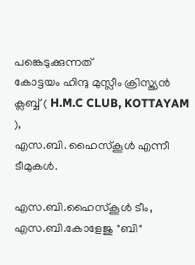പങ്കെടുക്കുന്നത്
കോട്ടയം ഹിന്ദു മുസ്ലീം ക്രിസ്ത്യൻ ക്ലബ്ബ് ( H.M.C CLUB, KOTTAYAM ),
എസ.ബി. ഹൈസ്കൂൾ എന്നീ ടീമുകൾ.

എസ.ബി.ഹൈസ്കൂൾ ടീം, എസ.ബി.കോളേജു "ബി"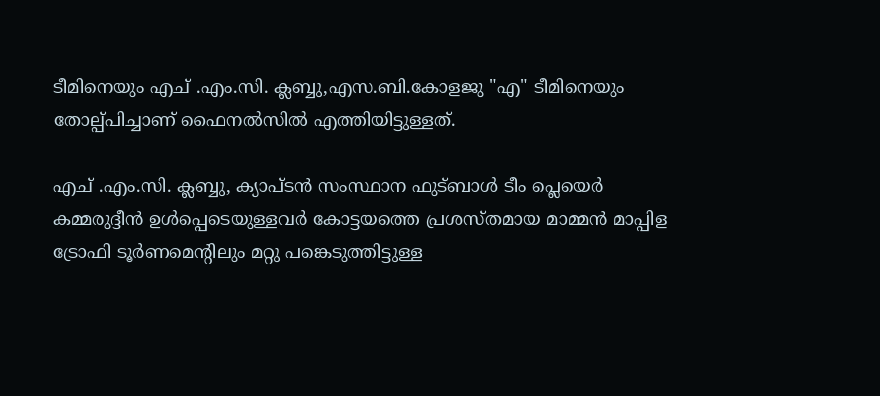ടീമിനെയും എച് .എം.സി. ക്ലബ്ബു,എസ.ബി.കോളജു "എ" ടീമിനെയും തോല്പ്പിച്ചാണ് ഫൈനൽസിൽ എത്തിയിട്ടുള്ളത്.

എച് .എം.സി. ക്ലബ്ബു, ക്യാപ്ടൻ സംസ്ഥാന ഫുട്ബാൾ ടീം പ്ലെയെർ കമ്മരുദ്ദീൻ ഉൾപ്പെടെയുള്ളവർ കോട്ടയത്തെ പ്രശസ്തമായ മാമ്മൻ മാപ്പിള ട്രോഫി ടൂർണമെന്റിലും മറ്റു പങ്കെടുത്തിട്ടുള്ള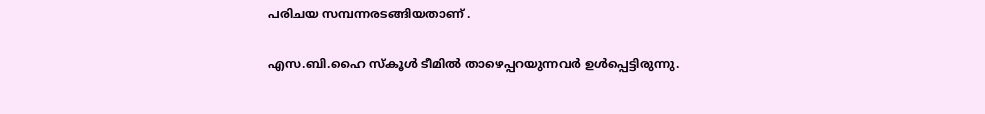പരിചയ സമ്പന്നരടങ്ങിയതാണ് .

എസ.ബി.ഹൈ സ്കൂൾ ടീമിൽ താഴെപ്പറയുന്നവർ ഉൾപ്പെട്ടിരുന്നു.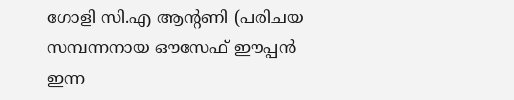ഗോളി സി.എ ആന്റണി (പരിചയ സമ്പന്നനായ ഔസേഫ് ഈപ്പൻ ഇന്ന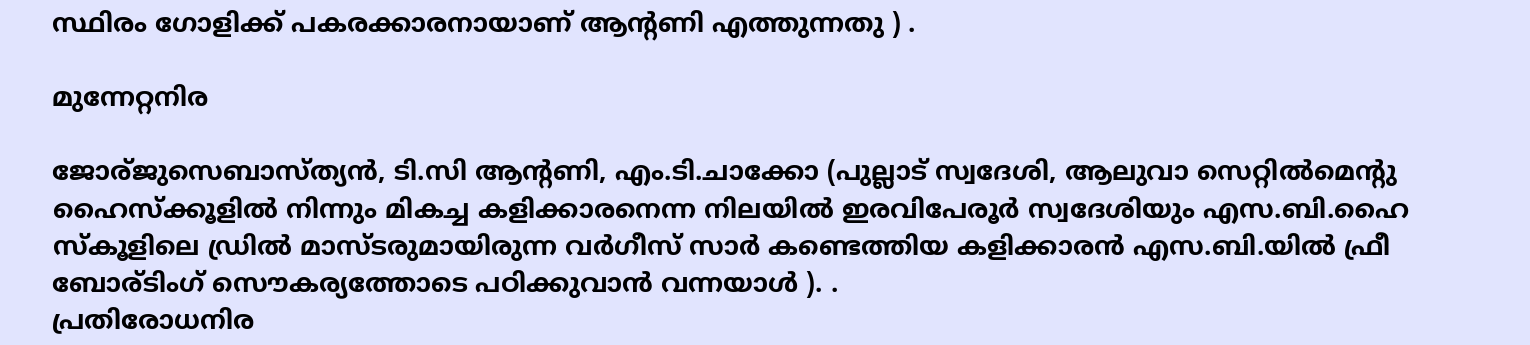സ്ഥിരം ഗോളിക്ക് പകരക്കാരനായാണ് ആന്റണി എത്തുന്നതു ) .

മുന്നേറ്റനിര

ജോര്ജുസെബാസ്ത്യൻ, ടി.സി ആന്റണി, എം.ടി.ചാക്കോ (പുല്ലാട് സ്വദേശി, ആലുവാ സെറ്റിൽമെന്റു ഹൈസ്ക്കൂളിൽ നിന്നും മികച്ച കളിക്കാരനെന്ന നിലയിൽ ഇരവിപേരൂർ സ്വദേശിയും എസ.ബി.ഹൈ സ്കൂളിലെ ഡ്രിൽ മാസ്ടരുമായിരുന്ന വർഗീസ്‌ സാർ കണ്ടെത്തിയ കളിക്കാരൻ എസ.ബി.യിൽ ഫ്രീ ബോര്ടിംഗ് സൌകര്യത്തോടെ പഠിക്കുവാൻ വന്നയാൾ ). .
പ്രതിരോധനിര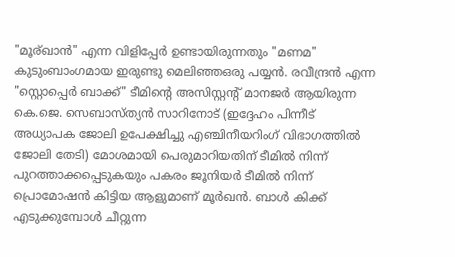"മൂര്ഖാൻ" എന്ന വിളിപ്പേർ ഉണ്ടായിരുന്നതും "മണമ" കുടുംബാംഗമായ ഇരുണ്ടു മെലിഞ്ഞഒരു പയ്യൻ. രവീന്ദ്രൻ എന്ന "സ്റ്റൊപ്പെർ ബാക്ക്" ടീമിന്റെ അസിസ്റ്റന്റ്‌ മാനജർ ആയിരുന്ന കെ.ജെ. സെബാസ്ത്യൻ സാറിനോട് (ഇദ്ദേഹം പിന്നീട് അധ്യാപക ജോലി ഉപേക്ഷിച്ചു എഞ്ചിനീയറിംഗ് വിഭാഗത്തിൽ ജോലി തേടി) മോശമായി പെരുമാറിയതിന് ടീമിൽ നിന്ന് പുറത്താക്കപ്പെടുകയും പകരം ജൂനിയർ ടീമിൽ നിന്ന് പ്രൊമോഷൻ കിട്ടിയ ആളുമാണ് മൂർഖൻ. ബാൾ കിക്ക് എടുക്കുമ്പോൾ ചീറ്റുന്ന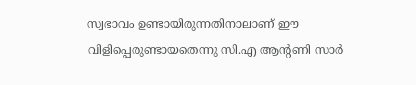സ്വഭാവം ഉണ്ടായിരുന്നതിനാലാണ് ഈ വിളിപ്പെരുണ്ടായതെന്നു സി.എ ആന്റണി സാർ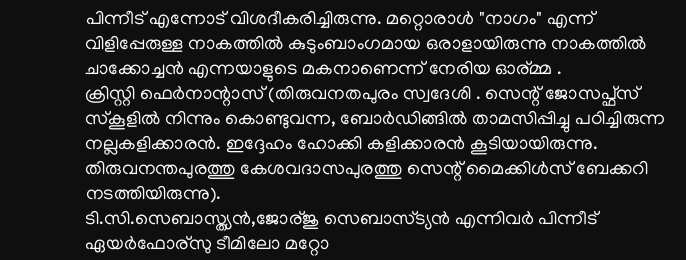പിന്നീട് എന്നോട് വിശദീകരിച്ചിരുന്നു. മറ്റൊരാൾ "നാഗം" എന്ന് വിളിപ്പേരുള്ള നാകത്തിൽ കുടുംബാംഗമായ ഒരാളായിരുന്നു നാകത്തിൽ ചാക്കോച്ചൻ എന്നയാളുടെ മകനാണെന്ന് നേരിയ ഓര്മ്മ .
ക്രിസ്റ്റി ഫെർനാന്റാസ് (തിരുവനതപുരം സ്വദേശി . സെന്റ്‌ ജോസപ്ഫ്സ് സ്കൂളിൽ നിന്നും കൊണ്ടുവന്ന, ബോർഡിങ്ങിൽ താമസിപ്പിച്ചു പഠിച്ചിരുന്ന നല്ലകളിക്കാരൻ. ഇദ്ദേഹം ഹോക്കി കളിക്കാരൻ കൂടിയായിരുന്നു. തിരുവനന്തപുരത്തു കേശവദാസപുരത്തു സെന്റ്‌ മൈക്കിൾസ് ബേക്കറി നടത്തിയിരുന്നു).
ടി.സി.സെബാസ്ത്യൻ,ജോര്ജു സെബാസ്ട്യൻ എന്നിവർ പിന്നീട് ഏയർഫോര്സു ടീമിലോ മറ്റോ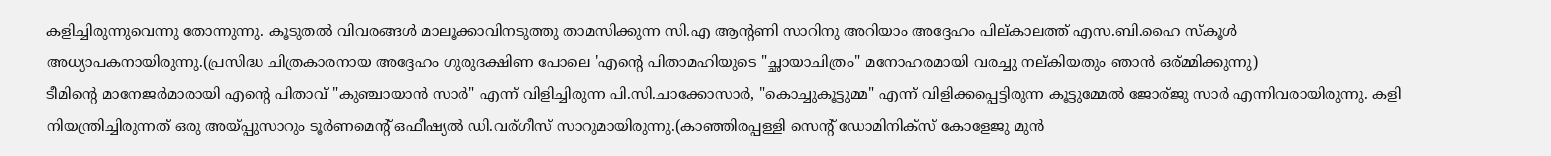കളിച്ചിരുന്നുവെന്നു തോന്നുന്നു. കൂടുതൽ വിവരങ്ങൾ മാലൂക്കാവിനടുത്തു താമസിക്കുന്ന സി.എ ആന്റണി സാറിനു അറിയാം അദ്ദേഹം പില്കാലത്ത് എസ.ബി.ഹൈ സ്കൂൾ അധ്യാപകനായിരുന്നു.(പ്രസിദ്ധ ചിത്രകാരനായ അദ്ദേഹം ഗുരുദക്ഷിണ പോലെ 'എന്റെ പിതാമഹിയുടെ "ച്ഛായാചിത്രം" മനോഹരമായി വരച്ചു നല്കിയതും ഞാൻ ഒര്മ്മിക്കുന്നു)
ടീമിന്റെ മാനേജർമാരായി എന്റെ പിതാവ് "കുഞ്ചായാൻ സാർ" എന്ന് വിളിച്ചിരുന്ന പി.സി.ചാക്കോസാർ, "കൊച്ചുകൂട്ടുമ്മ" എന്ന് വിളിക്കപ്പെട്ടിരുന്ന കൂട്ടുമ്മേൽ ജോര്ജു സാർ എന്നിവരായിരുന്നു. കളി നിയന്ത്രിച്ചിരുന്നത് ഒരു അയ്പ്പുസാറും ടൂർണമെന്റ് ഒഫീഷ്യൽ ഡി.വര്ഗീസ് സാറുമായിരുന്നു.(കാഞ്ഞിരപ്പള്ളി സെന്റ്‌ ഡോമിനിക്സ് കോളേജു മുൻ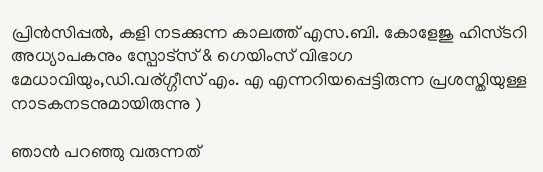പ്രിൻസിപ്പൽ, കളി നടക്കുന്ന കാലത്ത് എസ.ബി. കോളേജു ഹിസ്ടറി അധ്യാപകനും സ്പോട്സ് & ഗെയിംസ് വിഭാഗ മേധാവിയും,ഡി.വര്ഗ്ഗീസ് എം. എ എന്നറിയപ്പെട്ടിരുന്ന പ്രശസ്തിയുള്ള നാടകനടനുമായിരുന്നു )

ഞാൻ പറഞ്ഞു വരുന്നത്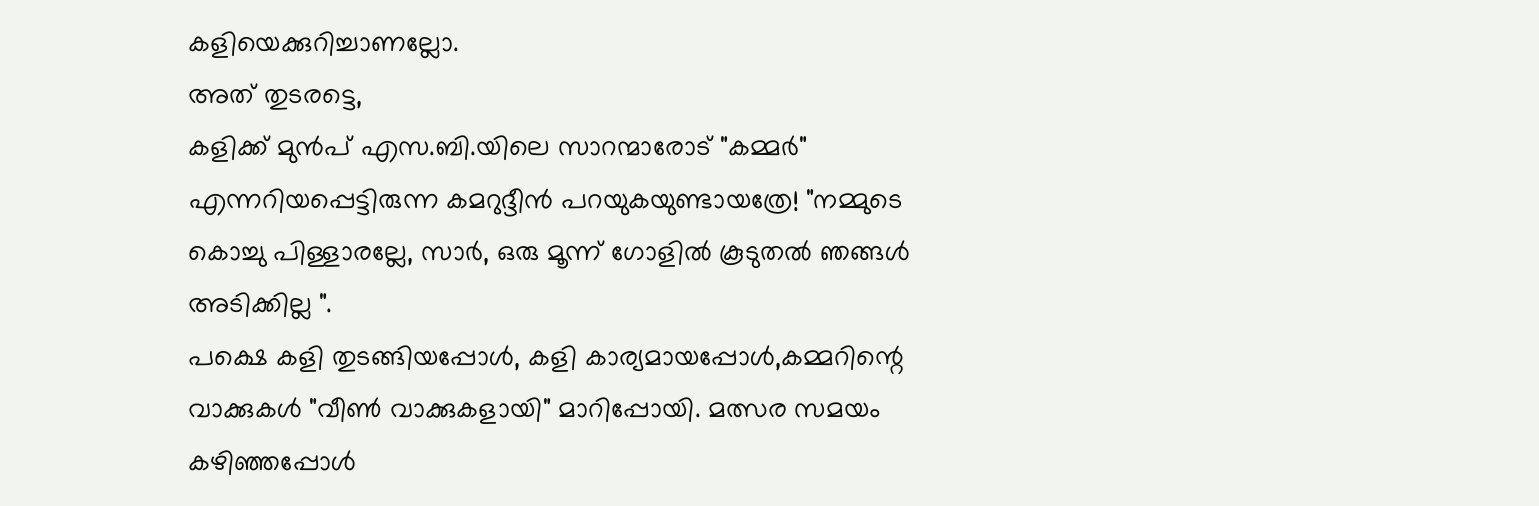കളിയെക്കുറിച്ചാണല്ലോ.
അത് തുടരട്ടെ,
കളിക്ക് മുൻപ് എസ.ബി.യിലെ സാറന്മാരോട് "കമ്മർ" എന്നറിയപ്പെട്ടിരുന്ന കമറുദ്ദീൻ പറയുകയുണ്ടായത്രേ! "നമ്മുടെ കൊച്ചു പിള്ളാരല്ലേ, സാർ, ഒരു മൂന്ന് ഗോളിൽ കൂടുതൽ ഞങ്ങൾ അടിക്കില്ല ".
പക്ഷെ കളി തുടങ്ങിയപ്പോൾ, കളി കാര്യമായപ്പോൾ,കമ്മറിന്റെ വാക്കുകൾ "വീണ്‍ വാക്കുകളായി" മാറിപ്പോയി. മത്സര സമയം കഴിഞ്ഞപ്പോൾ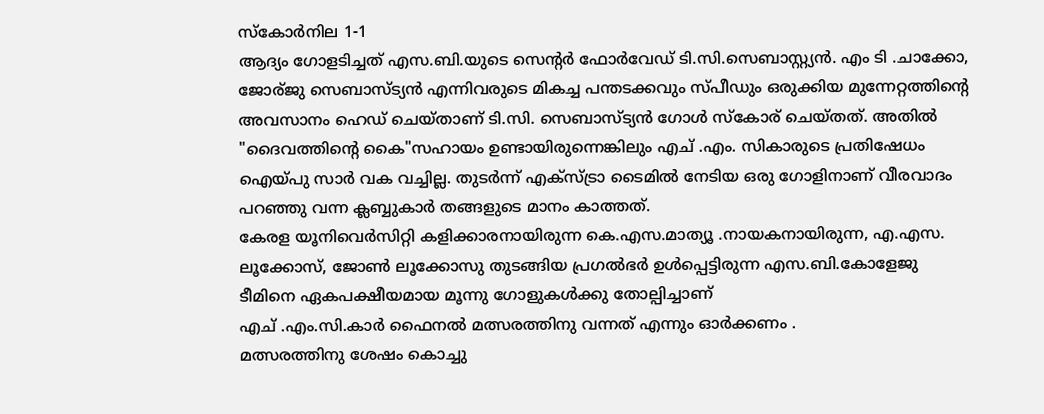സ്കോർനില 1-1
ആദ്യം ഗോളടിച്ചത് എസ.ബി.യുടെ സെന്റർ ഫോർവേഡ് ടി.സി.സെബാസ്റ്റ്യൻ. എം ടി .ചാക്കോ, ജോര്ജു സെബാസ്ട്യൻ എന്നിവരുടെ മികച്ച പന്തടക്കവും സ്പീഡും ഒരുക്കിയ മുന്നേറ്റത്തിന്റെ അവസാനം ഹെഡ് ചെയ്താണ് ടി.സി. സെബാസ്ട്യൻ ഗോൾ സ്കോര് ചെയ്തത്. അതിൽ "ദൈവത്തിന്റെ കൈ"സഹായം ഉണ്ടായിരുന്നെങ്കിലും എച് .എം. സികാരുടെ പ്രതിഷേധം ഐയ്പു സാർ വക വച്ചില്ല. തുടർന്ന് എക്സ്ട്രാ ടൈമിൽ നേടിയ ഒരു ഗോളിനാണ് വീരവാദം പറഞ്ഞു വന്ന ക്ലബ്ബുകാർ തങ്ങളുടെ മാനം കാത്തത്‌.
കേരള യൂനിവെർസിറ്റി കളിക്കാരനായിരുന്ന കെ.എസ.മാത്യൂ .നായകനായിരുന്ന, എ.എസ. ലൂക്കോസ്, ജോണ്‍ ലൂക്കോസു തുടങ്ങിയ പ്രഗൽഭർ ഉൾപ്പെട്ടിരുന്ന എസ.ബി.കോളേജു ടീമിനെ ഏകപക്ഷീയമായ മൂന്നു ഗോളുകൾക്കു തോല്പിച്ചാണ്
എച് .എം.സി.കാർ ഫൈനൽ മത്സരത്തിനു വന്നത് എന്നും ഓർക്കണം .
മത്സരത്തിനു ശേഷം കൊച്ചു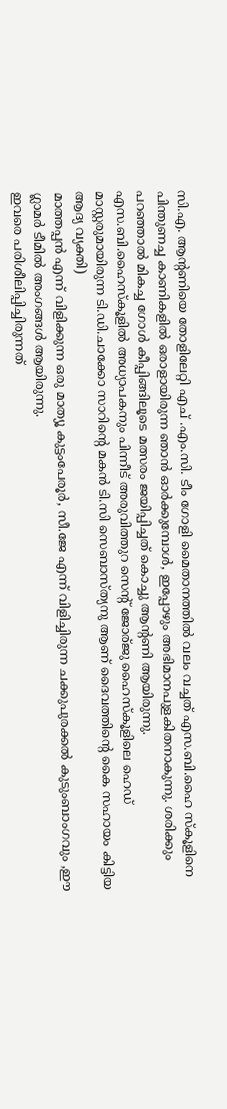സി.എ. ആന്റണിയെ തോളിലേറ്റി എച് .എം.സി. ടീം ഗോളി മൈതാനത്തിൽ വലം വച്ചത് എസ.ബി.ഹൈ സ്കൂളിനെ പിന്തുണച്ച കാണികളിൽ ഒരാളായിരുന്ന ഞാൻ ഓർക്കുമ്പോൾ, ഇപ്പോഴും അഭിമാനപുളകിതനാകുന്നു. ശരിക്കും പറഞ്ഞാൽ മികച്ച ഗോൾ കീപ്പിങ്ങിലൂടെ മത്സരം ജയിപ്പിച്ചത് കൊച്ചു ആന്റണി ആയിരുന്നു.
എസ.ബി.ഹൈസ്കൂളിൽ അധ്യാപകനും പിന്നീട് അരുവിത്തുറ സെന്റ്‌ ജോര്ജു ഹൈസ്കൂളിലെ ഹെഡ് മാസ്റ്റരുമായിരുന്ന ടി.ഡി.ചാക്കോ സാറിന്റെ മകൻ ടി.സി സെബാസ്ത്യനു ആണ് ദൈവത്തിന്റെ കൈ സഹായം കിട്ടിയ ആദ്യ വ്യക്തി)
മാത്തപ്പൻ എന്ന് വിളിക്കുന്ന ഒരു മാത്യൂ കുട്ടംപേരൂർ, സീ.ജേ എന്ന് വിളിച്ചിരുന്ന ചക്കുപുരക്കൽ കുടുംബാംഗവും ,ഈ ഗ്ലാമർ ടീമിൽ അംഗങ്ങൾ ആയിരുന്നു.
ഇവരെ പരിശീലിപ്പിച്ചിരുന്നത്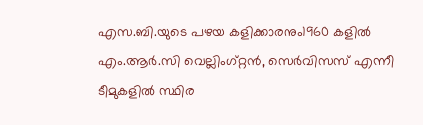എസ.ബി.യുടെ പഴയ കളിക്കാരനും1960 കളിൽ എം.ആർ.സി വെല്ലിംഗ്റ്റൻ, സെർവിസസ് എന്നീ ടീമുകളിൽ സ്ഥിര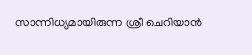സാന്നിധ്യമായിരുന്ന ശ്രീ ചെറിയാൻ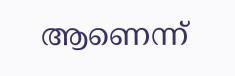ആണെന്ന്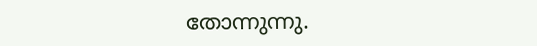തോന്നുന്നു.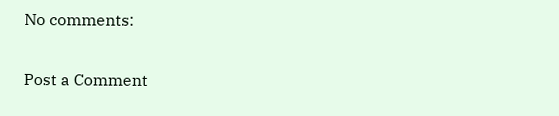No comments:

Post a Comment